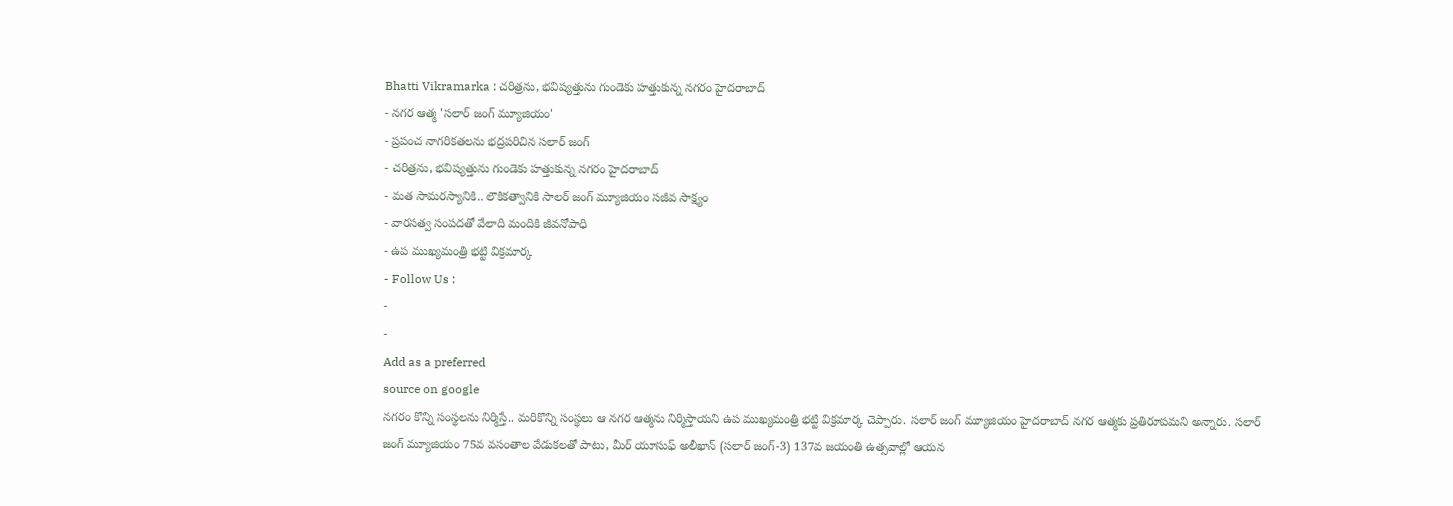Bhatti Vikramarka : చరిత్రను, భవిష్యత్తును గుండెకు హత్తుకున్న నగరం హైదరాబాద్
- నగర ఆత్మ 'సలార్ జంగ్ మ్యూజియం'
- ప్రపంచ నాగరికతలను భద్రపరిచిన సలార్ జంగ్
- చరిత్రను, భవిష్యత్తును గుండెకు హత్తుకున్న నగరం హైదరాబాద్
- మత సామరస్యానికి.. లౌకికత్వానికి సాలర్ జంగ్ మ్యూజియం సజీవ సాక్ష్యం
- వారసత్వ సంపదతో వేలాది మందికి జీవనోపాధి
- ఉప ముఖ్యమంత్రి భట్టి విక్రమార్క
- Follow Us :
-
-
Add as a preferred
source on google
నగరం కొన్ని సంస్థలను నిర్మిస్తే.. మరికొన్ని సంస్థలు ఆ నగర ఆత్మను నిర్మిస్తాయని ఉప ముఖ్యమంత్రి భట్టి విక్రమార్క చెప్పారు. సలార్ జంగ్ మ్యూజియం హైదరాబాద్ నగర ఆత్మకు ప్రతిరూపమని అన్నారు. సలార్ జంగ్ మ్యూజియం 75వ వసంతాల వేడుకలతో పాటు, మీర్ యూసుఫ్ అలీఖాన్ (సలార్ జంగ్-3) 137వ జయంతి ఉత్సవాల్లో ఆయన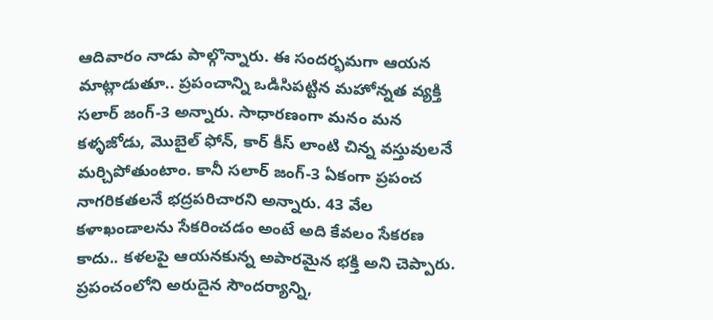ఆదివారం నాడు పాల్గొన్నారు. ఈ సందర్భమగా ఆయన మాట్లాడుతూ.. ప్రపంచాన్ని ఒడిసిపట్టిన మహోన్నత వ్యక్తి సలార్ జంగ్-3 అన్నారు. సాధారణంగా మనం మన కళ్ళజోడు, మొబైల్ ఫోన్, కార్ కీస్ లాంటి చిన్న వస్తువులనే మర్చిపోతుంటాం. కానీ సలార్ జంగ్-3 ఏకంగా ప్రపంచ నాగరికతలనే భద్రపరిచారని అన్నారు. 43 వేల కళాఖండాలను సేకరించడం అంటే అది కేవలం సేకరణ కాదు.. కళలపై ఆయనకున్న అపారమైన భక్తి అని చెప్పారు. ప్రపంచంలోని అరుదైన సౌందర్యాన్ని,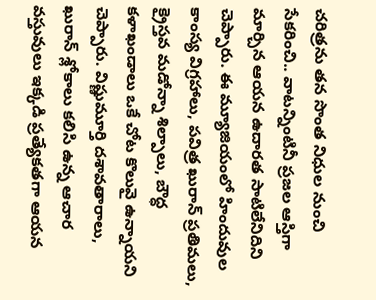చరిత్రను తన సొంత నిధుల నుంచి సేకరించి.. వాటన్నింటినీ ప్రజల ఆస్తిగా మార్చిన ఆయన ఉదారత సాటిలేనిదిని చెప్పారు. ఈ మ్యూజియంలో హిందువుల కాంస్య విగ్రహాలు, పవిత్ర ఖురాన్ ప్రతిమలు, క్రైస్తవ మడోన్నా శిల్పాలు, బౌద్ధ కళాఖండాలు ఒకే చోట కొలువై ఉన్నాయని చెప్పారు. విష్ణుమూర్తి దశావతారాలు, ఖురాన్ శ్లోకాలు కలిసి ఉన్న ఆచార వస్తువులు ఇక్కడి ప్రత్యేకతగా ఆయన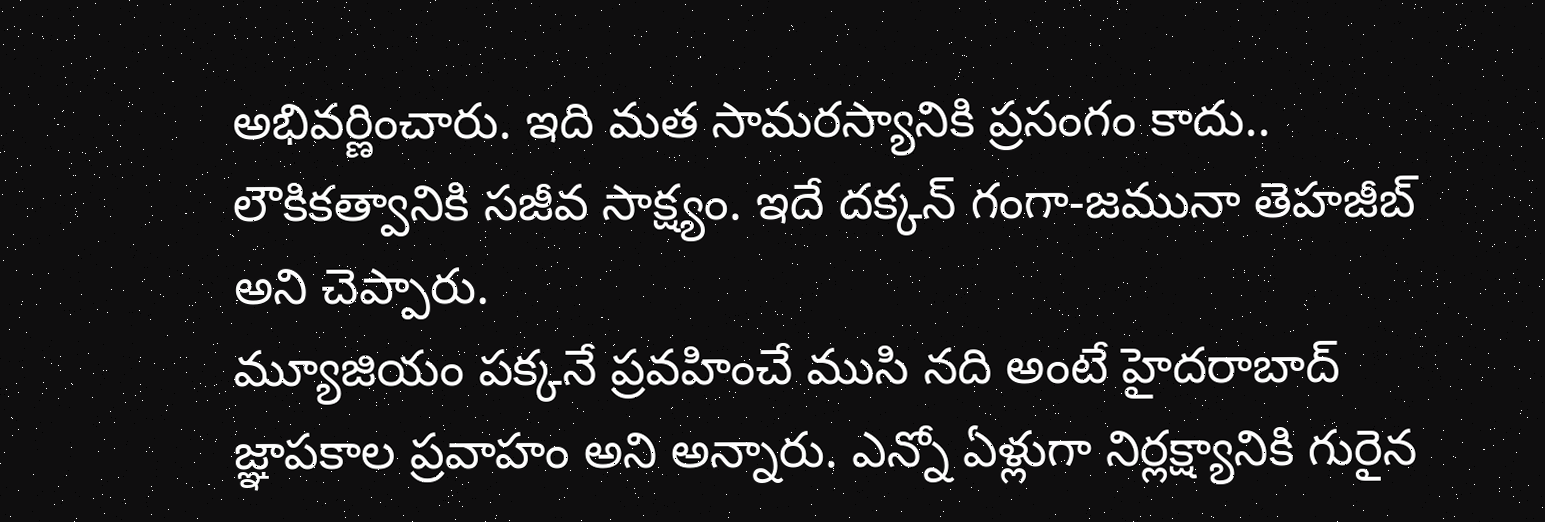అభివర్ణించారు. ఇది మత సామరస్యానికి ప్రసంగం కాదు.. లౌకికత్వానికి సజీవ సాక్ష్యం. ఇదే దక్కన్ గంగా-జమునా తెహజీబ్ అని చెప్పారు.
మ్యూజియం పక్కనే ప్రవహించే ముసి నది అంటే హైదరాబాద్ జ్ఞాపకాల ప్రవాహం అని అన్నారు. ఎన్నో ఏళ్లుగా నిర్లక్ష్యానికి గురైన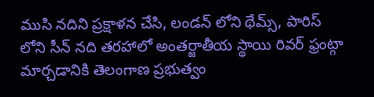ముసి నదిని ప్రక్షాళన చేసి, లండన్ లోని థేమ్స్, పారిస్ లోని సీన్ నది తరహాలో అంతర్జాతీయ స్థాయి రివర్ ఫ్రంట్గా మార్చడానికి తెలంగాణ ప్రభుత్వం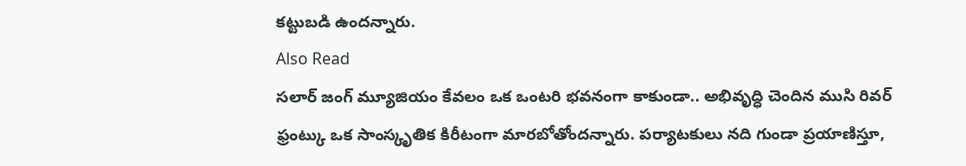కట్టుబడి ఉందన్నారు.
Also Read
సలార్ జంగ్ మ్యూజియం కేవలం ఒక ఒంటరి భవనంగా కాకుండా.. అభివృద్ధి చెందిన ముసి రివర్ ఫ్రంట్కు ఒక సాంస్కృతిక కిరీటంగా మారబోతోందన్నారు. పర్యాటకులు నది గుండా ప్రయాణిస్తూ,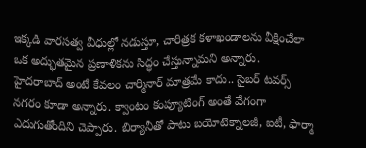ఇక్కడి వారసత్వ వీధుల్లో నడుస్తూ, చారిత్రక కళాఖండాలను వీక్షించేలా ఒక అద్భుతమైన ప్రణాళికను సిద్ధం చేస్తున్నామని అన్నారు.
హైదరాబాద్ అంటే కేవలం చార్మినార్ మాత్రమే కాదు.. సైబర్ టవర్స్ నగరం కూడా అన్నారు. క్వాంటం కంప్యూటింగ్ అంతే వేగంగా ఎదుగుతోందిని చెప్పారు. బిర్యానీతో పాటు బయోటెక్నాలజీ, ఐటీ, ఫార్మా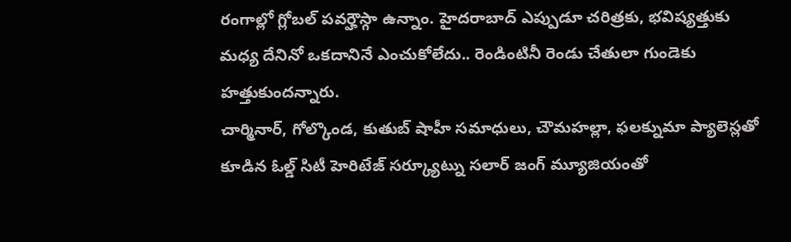రంగాల్లో గ్లోబల్ పవర్హౌస్గా ఉన్నాం. హైదరాబాద్ ఎప్పుడూ చరిత్రకు, భవిష్యత్తుకు మధ్య దేనినో ఒకదానినే ఎంచుకోలేదు.. రెండింటినీ రెండు చేతులా గుండెకు హత్తుకుందన్నారు.
చార్మినార్, గోల్కొండ, కుతుబ్ షాహీ సమాధులు, చౌమహల్లా, ఫలక్నుమా ప్యాలెస్లతో కూడిన ఓల్డ్ సిటీ హెరిటేజ్ సర్క్యూట్ను సలార్ జంగ్ మ్యూజియంతో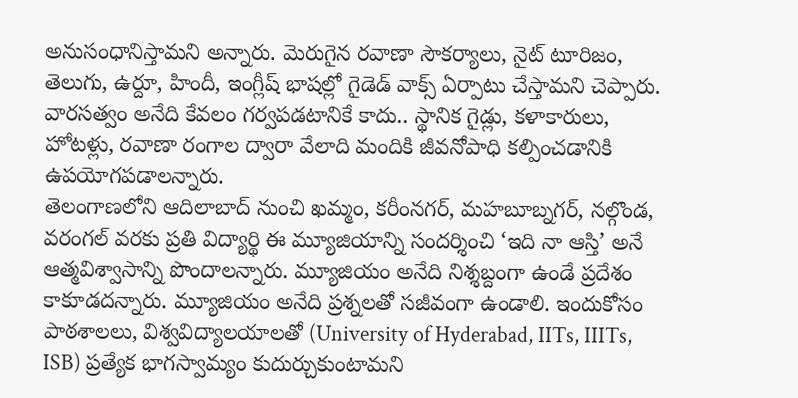అనుసంధానిస్తామని అన్నారు. మెరుగైన రవాణా సౌకర్యాలు, నైట్ టూరిజం, తెలుగు, ఉర్దూ, హిందీ, ఇంగ్లీష్ భాషల్లో గైడెడ్ వాక్స్ ఏర్పాటు చేస్తామని చెప్పారు. వారసత్వం అనేది కేవలం గర్వపడటానికే కాదు.. స్థానిక గైడ్లు, కళాకారులు, హోటళ్లు, రవాణా రంగాల ద్వారా వేలాది మందికి జీవనోపాధి కల్పించడానికి ఉపయోగపడాలన్నారు.
తెలంగాణలోని ఆదిలాబాద్ నుంచి ఖమ్మం, కరీంనగర్, మహబూబ్నగర్, నల్గొండ, వరంగల్ వరకు ప్రతి విద్యార్థి ఈ మ్యూజియాన్ని సందర్శించి ‘ఇది నా ఆస్తి’ అనే ఆత్మవిశ్వాసాన్ని పొందాలన్నారు. మ్యూజియం అనేది నిశ్శబ్దంగా ఉండే ప్రదేశం కాకూడదన్నారు. మ్యూజియం అనేది ప్రశ్నలతో సజీవంగా ఉండాలి. ఇందుకోసం పాఠశాలలు, విశ్వవిద్యాలయాలతో (University of Hyderabad, IITs, IIITs, ISB) ప్రత్యేక భాగస్వామ్యం కుదుర్చుకుంటామని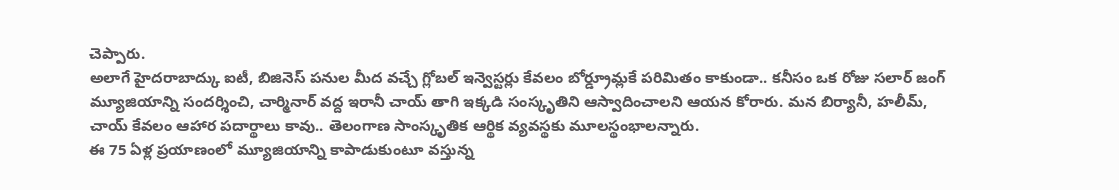చెప్పారు.
అలాగే హైదరాబాద్కు ఐటీ, బిజినెస్ పనుల మీద వచ్చే గ్లోబల్ ఇన్వెస్టర్లు కేవలం బోర్డ్రూమ్లకే పరిమితం కాకుండా.. కనీసం ఒక రోజు సలార్ జంగ్ మ్యూజియాన్ని సందర్శించి, చార్మినార్ వద్ద ఇరానీ చాయ్ తాగి ఇక్కడి సంస్కృతిని ఆస్వాదించాలని ఆయన కోరారు. మన బిర్యానీ, హలీమ్, చాయ్ కేవలం ఆహార పదార్థాలు కావు.. తెలంగాణ సాంస్కృతిక ఆర్థిక వ్యవస్థకు మూలస్థంభాలన్నారు.
ఈ 75 ఏళ్ల ప్రయాణంలో మ్యూజియాన్ని కాపాడుకుంటూ వస్తున్న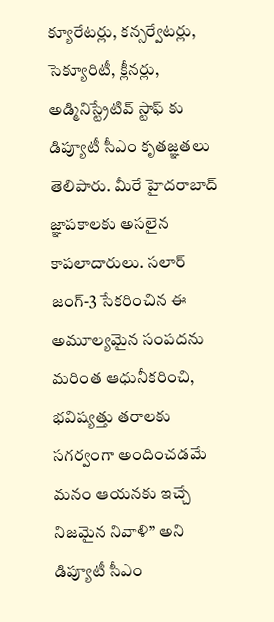క్యూరేటర్లు, కన్సర్వేటర్లు, సెక్యూరిటీ, క్లీనర్లు, అడ్మినిస్ట్రేటివ్ స్టాఫ్ కు డిప్యూటీ సీఎం కృతజ్ఞతలు తెలిపారు. మీరే హైదరాబాద్ జ్ఞాపకాలకు అసలైన కాపలాదారులు. సలార్ జంగ్-3 సేకరించిన ఈ అమూల్యమైన సంపదను మరింత ఆధునీకరించి, భవిష్యత్తు తరాలకు సగర్వంగా అందించడమే మనం ఆయనకు ఇచ్చే నిజమైన నివాళి” అని డిప్యూటీ సీఎం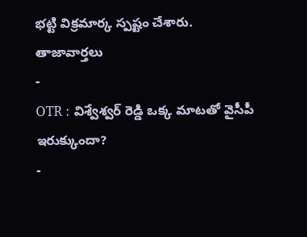భట్టి విక్రమార్క స్పష్టం చేశారు.
తాజావార్తలు
-
OTR : విశ్వేశ్వర్ రెడ్డి ఒక్క మాటతో వైసీపీ ఇరుక్కుందా?
-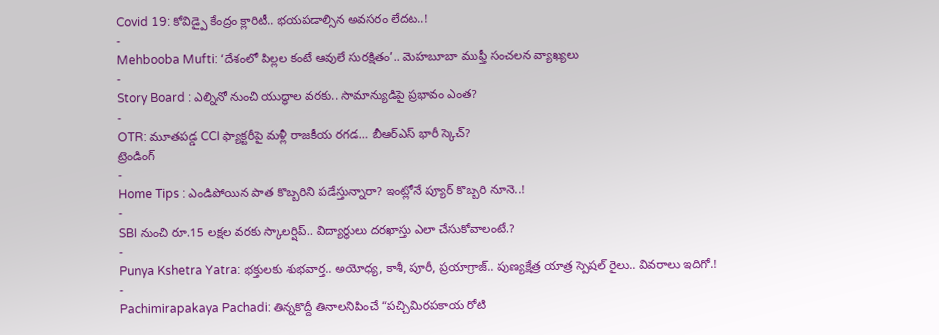Covid 19: కోవిడ్పై కేంద్రం క్లారిటీ.. భయపడాల్సిన అవసరం లేదట..!
-
Mehbooba Mufti: ‘దేశంలో పిల్లల కంటే ఆవులే సురక్షితం’.. మెహబూబా ముఫ్తీ సంచలన వ్యాఖ్యలు
-
Story Board : ఎల్నినో నుంచి యుద్ధాల వరకు.. సామాన్యుడిపై ప్రభావం ఎంత?
-
OTR: మూతపడ్డ CCI ఫ్యాక్టరీపై మళ్లీ రాజకీయ రగడ… బీఆర్ఎస్ భారీ స్కెచ్?
ట్రెండింగ్
-
Home Tips : ఎండిపోయిన పాత కొబ్బరిని పడేస్తున్నారా? ఇంట్లోనే ప్యూర్ కొబ్బరి నూనె..!
-
SBI నుంచి రూ.15 లక్షల వరకు స్కాలర్షిప్.. విద్యార్థులు దరఖాస్తు ఎలా చేసుకోవాలంటే.?
-
Punya Kshetra Yatra: భక్తులకు శుభవార్త.. అయోధ్య, కాశీ, పూరీ, ప్రయాగ్రాజ్.. పుణ్యక్షేత్ర యాత్ర స్పెషల్ రైలు.. వివరాలు ఇదిగో.!
-
Pachimirapakaya Pachadi: తిన్నకొద్దీ తినాలనిపించే “పచ్చిమిరపకాయ రోటి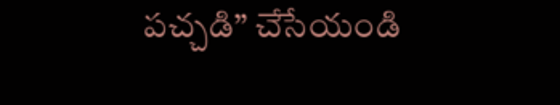పచ్చడి” చేసేయండి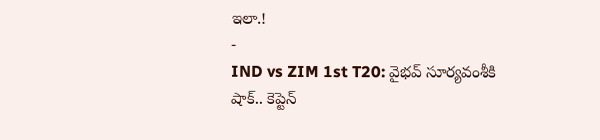ఇలా.!
-
IND vs ZIM 1st T20: వైభవ్ సూర్యవంశీకి షాక్.. కెప్టెన్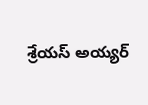శ్రేయస్ అయ్యర్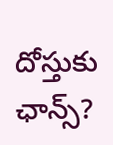దోస్తుకు ఛాన్స్?